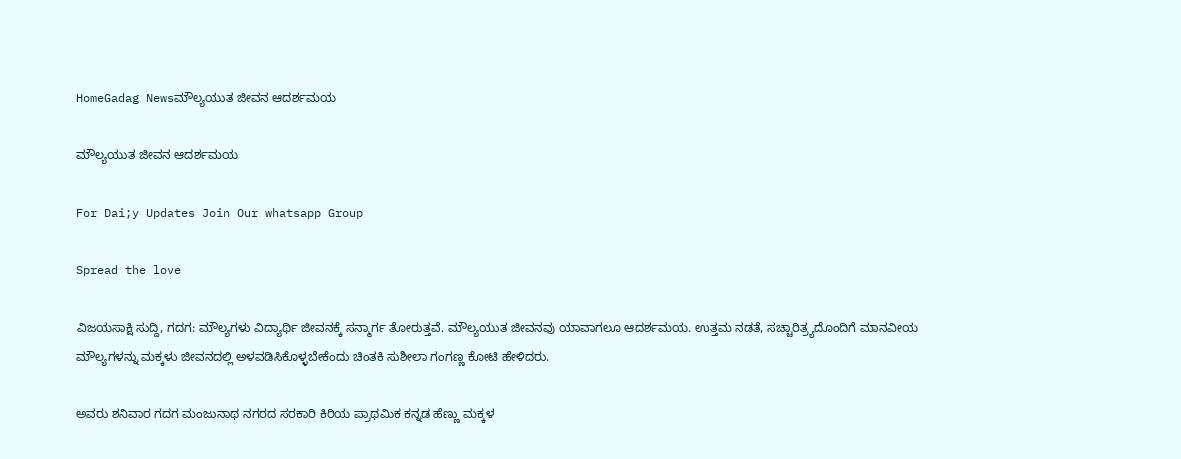HomeGadag Newsಮೌಲ್ಯಯುತ ಜೀವನ ಆದರ್ಶಮಯ

ಮೌಲ್ಯಯುತ ಜೀವನ ಆದರ್ಶಮಯ

For Dai;y Updates Join Our whatsapp Group

Spread the love

ವಿಜಯಸಾಕ್ಷಿ ಸುದ್ದಿ, ಗದಗ: ಮೌಲ್ಯಗಳು ವಿದ್ಯಾರ್ಥಿ ಜೀವನಕ್ಕೆ ಸನ್ಮಾರ್ಗ ತೋರುತ್ತವೆ. ಮೌಲ್ಯಯುತ ಜೀವನವು ಯಾವಾಗಲೂ ಆದರ್ಶಮಯ. ಉತ್ತಮ ನಡತೆ, ಸಚ್ಚಾರಿತ್ರ್ಯದೊಂದಿಗೆ ಮಾನವೀಯ ಮೌಲ್ಯಗಳನ್ನು ಮಕ್ಕಳು ಜೀವನದಲ್ಲಿ ಅಳವಡಿಸಿಕೊಳ್ಳಬೇಕೆಂದು ಚಿಂತಕಿ ಸುಶೀಲಾ ಗಂಗಣ್ಣ ಕೋಟಿ ಹೇಳಿದರು.

ಅವರು ಶನಿವಾರ ಗದಗ ಮಂಜುನಾಥ ನಗರದ ಸರಕಾರಿ ಕಿರಿಯ ಪ್ರಾಥಮಿಕ ಕನ್ನಡ ಹೆಣ್ಣು ಮಕ್ಕಳ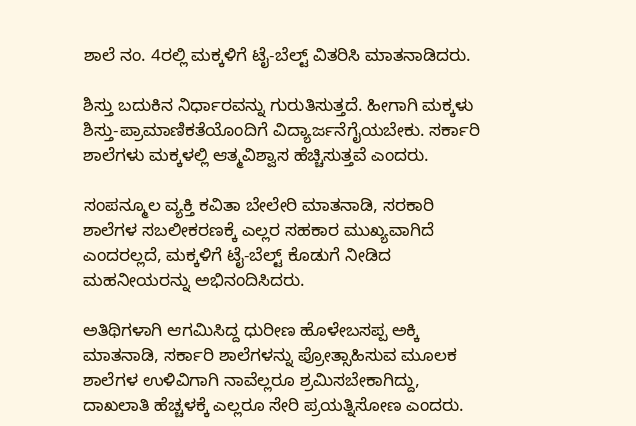ಶಾಲೆ ನಂ. 4ರಲ್ಲಿ ಮಕ್ಕಳಿಗೆ ಟೈ-ಬೆಲ್ಟ್ ವಿತರಿಸಿ ಮಾತನಾಡಿದರು.

ಶಿಸ್ತು ಬದುಕಿನ ನಿರ್ಧಾರವನ್ನು ಗುರುತಿಸುತ್ತದೆ. ಹೀಗಾಗಿ ಮಕ್ಕಳು ಶಿಸ್ತು-ಪ್ರಾಮಾಣಿಕತೆಯೊಂದಿಗೆ ವಿದ್ಯಾರ್ಜನೆಗೈಯಬೇಕು. ಸರ್ಕಾರಿ ಶಾಲೆಗಳು ಮಕ್ಕಳಲ್ಲಿ ಆತ್ಮವಿಶ್ವಾಸ ಹೆಚ್ಚಿಸುತ್ತವೆ ಎಂದರು.

ಸಂಪನ್ಮೂಲ ವ್ಯಕ್ತಿ ಕವಿತಾ ಬೇಲೇರಿ ಮಾತನಾಡಿ, ಸರಕಾರಿ ಶಾಲೆಗಳ ಸಬಲೀಕರಣಕ್ಕೆ ಎಲ್ಲರ ಸಹಕಾರ ಮುಖ್ಯವಾಗಿದೆ ಎಂದರಲ್ಲದೆ, ಮಕ್ಕಳಿಗೆ ಟೈ-ಬೆಲ್ಟ್ ಕೊಡುಗೆ ನೀಡಿದ ಮಹನೀಯರನ್ನು ಅಭಿನಂದಿಸಿದರು.

ಅತಿಥಿಗಳಾಗಿ ಆಗಮಿಸಿದ್ದ ಧುರೀಣ ಹೊಳೇಬಸಪ್ಪ ಅಕ್ಕಿ ಮಾತನಾಡಿ, ಸರ್ಕಾರಿ ಶಾಲೆಗಳನ್ನು ಪ್ರೋತ್ಸಾಹಿಸುವ ಮೂಲಕ ಶಾಲೆಗಳ ಉಳಿವಿಗಾಗಿ ನಾವೆಲ್ಲರೂ ಶ್ರಮಿಸಬೇಕಾಗಿದ್ದು, ದಾಖಲಾತಿ ಹೆಚ್ಚಳಕ್ಕೆ ಎಲ್ಲರೂ ಸೇರಿ ಪ್ರಯತ್ನಿಸೋಣ ಎಂದರು.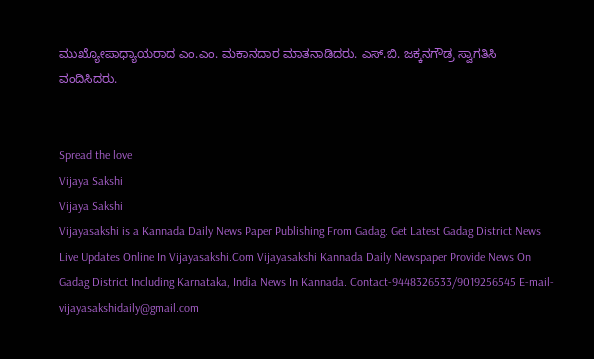ಮುಖ್ಯೋಪಾಧ್ಯಾಯರಾದ ಎಂ.ಎಂ. ಮಕಾನದಾರ ಮಾತನಾಡಿದರು. ಎಸ್.ಬಿ. ಜಕ್ಕನಗೌಡ್ರ ಸ್ವಾಗತಿಸಿ ವಂದಿಸಿದರು.


Spread the love
Vijaya Sakshi
Vijaya Sakshi
Vijayasakshi is a Kannada Daily News Paper Publishing From Gadag. Get Latest Gadag District News Live Updates Online In Vijayasakshi.Com Vijayasakshi Kannada Daily Newspaper Provide News On Gadag District Including Karnataka, India News In Kannada. Contact-9448326533/9019256545 E-mail-vijayasakshidaily@gmail.com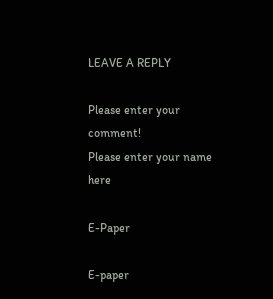LEAVE A REPLY

Please enter your comment!
Please enter your name here

E-Paper

E-paper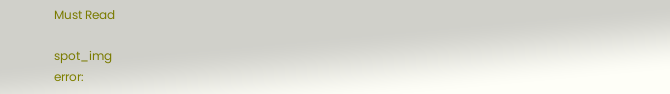Must Read

spot_img
error: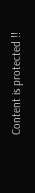Content is protected !!